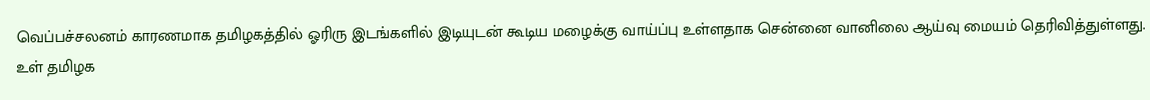வெப்பச்சலனம் காரணமாக தமிழகத்தில் ஓரிரு இடங்களில் இடியுடன் கூடிய மழைக்கு வாய்ப்பு உள்ளதாக சென்னை வானிலை ஆய்வு மையம் தெரிவித்துள்ளது.
உள் தமிழக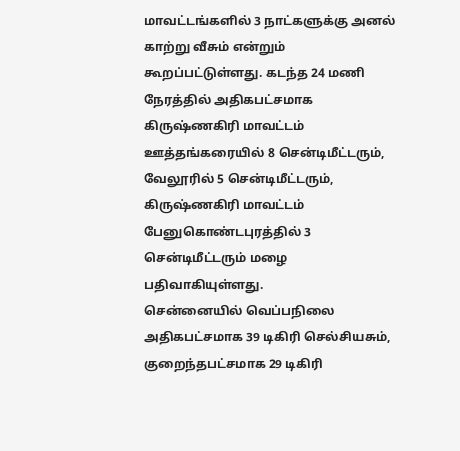மாவட்டங்களில் 3 நாட்களுக்கு அனல் காற்று வீசும் என்றும் கூறப்பட்டுள்ளது. கடந்த 24 மணி நேரத்தில் அதிகபட்சமாக கிருஷ்ணகிரி மாவட்டம் ஊத்தங்கரையில் 8 சென்டிமீட்டரும், வேலூரில் 5 சென்டிமீட்டரும், கிருஷ்ணகிரி மாவட்டம் பேனுகொண்டபுரத்தில் 3 சென்டிமீட்டரும் மழை பதிவாகியுள்ளது.
சென்னையில் வெப்பநிலை அதிகபட்சமாக 39 டிகிரி செல்சியசும், குறைந்தபட்சமாக 29 டிகிரி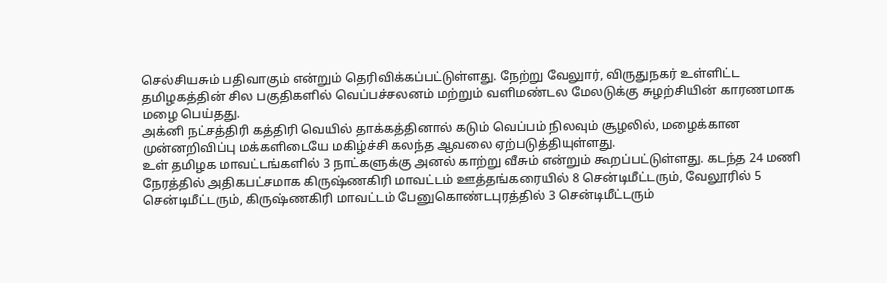செல்சியசும் பதிவாகும் என்றும் தெரிவிக்கப்பட்டுள்ளது. நேற்று வேலுார், விருதுநகர் உள்ளிட்ட தமிழகத்தின் சில பகுதிகளில் வெப்பச்சலனம் மற்றும் வளிமண்டல மேலடுக்கு சுழற்சியின் காரணமாக மழை பெய்தது.
அக்னி நட்சத்திரி கத்திரி வெயில் தாக்கத்தினால் கடும் வெப்பம் நிலவும் சூழலில், மழைக்கான முன்னறிவிப்பு மக்களிடையே மகிழ்ச்சி கலந்த ஆவலை ஏற்படுத்தியுள்ளது.
உள் தமிழக மாவட்டங்களில் 3 நாட்களுக்கு அனல் காற்று வீசும் என்றும் கூறப்பட்டுள்ளது. கடந்த 24 மணி நேரத்தில் அதிகபட்சமாக கிருஷ்ணகிரி மாவட்டம் ஊத்தங்கரையில் 8 சென்டிமீட்டரும், வேலூரில் 5 சென்டிமீட்டரும், கிருஷ்ணகிரி மாவட்டம் பேனுகொண்டபுரத்தில் 3 சென்டிமீட்டரும்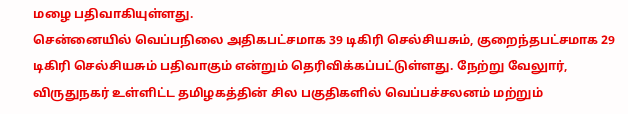மழை பதிவாகியுள்ளது.
சென்னையில் வெப்பநிலை அதிகபட்சமாக 39 டிகிரி செல்சியசும், குறைந்தபட்சமாக 29 டிகிரி செல்சியசும் பதிவாகும் என்றும் தெரிவிக்கப்பட்டுள்ளது. நேற்று வேலுார், விருதுநகர் உள்ளிட்ட தமிழகத்தின் சில பகுதிகளில் வெப்பச்சலனம் மற்றும்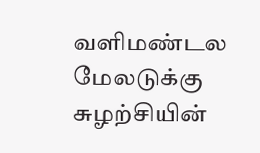வளிமண்டல மேலடுக்கு சுழற்சியின்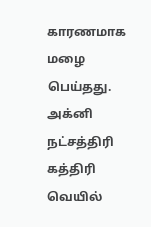காரணமாக மழை பெய்தது.
அக்னி நட்சத்திரி கத்திரி வெயில்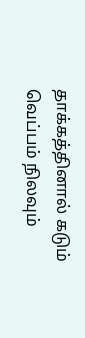தாக்கத்தினால் கடும் வெப்பம் நிலவும்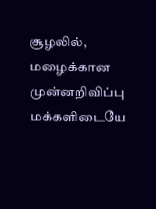சூழலில், மழைக்கான முன்னறிவிப்பு மக்களிடையே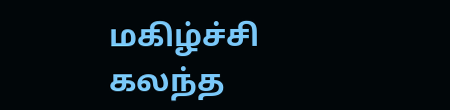மகிழ்ச்சி கலந்த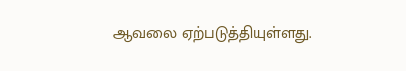ஆவலை ஏற்படுத்தியுள்ளது.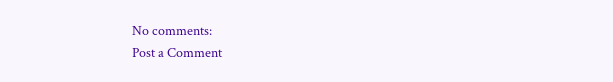No comments:
Post a Comment